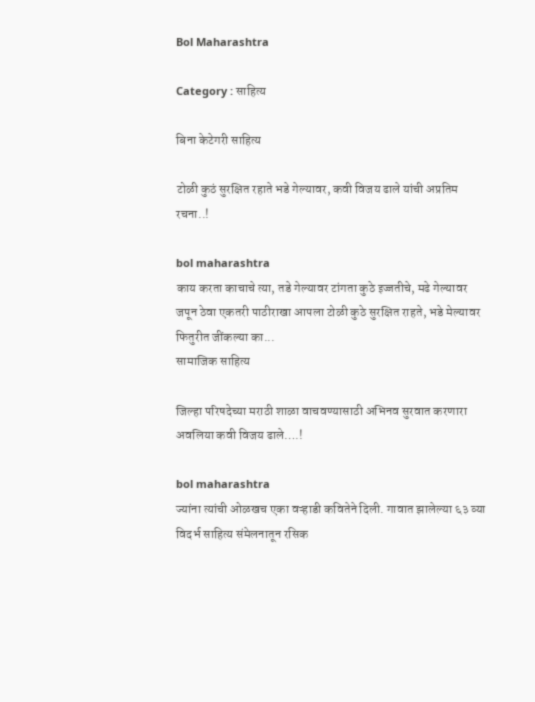Bol Maharashtra

Category : साहित्य

बिना केटेगरी साहित्य

टोळी कुठं सुरक्षित रहाते भडे गेल्यावर, कवी विजय ढाले यांची अप्रतिम रचना..!

bol maharashtra
काय करता काचाचे त्या, तडे गेल्यावर टांगता कुठे इज्जतीचे, मढे गेल्यावर जपून ठेवा एकतरी पाठीराखा आपला टोळी कुठे सुरक्षित राहते, भडे मेल्यावर फितुरीत जींकल्या का...
सामाजिक साहित्य

जिल्हा परिषदेच्या मराठी शाळा वाचवण्यासाठी अभिनव सुरवात करणारा अवलिया कवी विजय ढाले….!

bol maharashtra
ज्यांना त्यांची ओळखच एका वऱ्हाडी कवितेने दिली. गावात झालेल्या ६३ व्या विदर्भ साहित्य संमेलनातून रसिक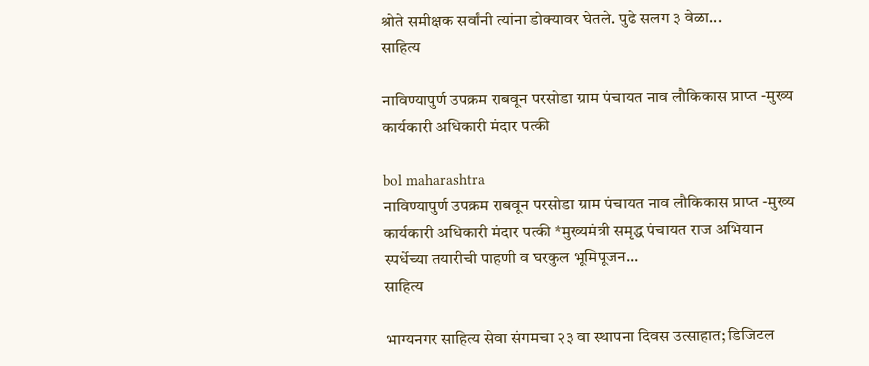श्रोते समीक्षक सर्वांनी त्यांना डोक्यावर घेतले. पुढे सलग ३ वेळा...
साहित्य

नाविण्यापुर्ण उपक्रम राबवून परसोडा ग्राम पंचायत नाव लौकिकास प्राप्त -मुख्य कार्यकारी अधिकारी मंदार पत्की

bol maharashtra
नाविण्यापुर्ण उपक्रम राबवून परसोडा ग्राम पंचायत नाव लौकिकास प्राप्त -मुख्य कार्यकारी अधिकारी मंदार पत्की *मुख्यमंत्री समृद्ध पंचायत राज अभियान स्पर्धेच्या तयारीची पाहणी व घरकुल भूमिपूजन...
साहित्य

भाग्यनगर साहित्य सेवा संगमचा २३ वा स्थापना दिवस उत्साहात; डिजिटल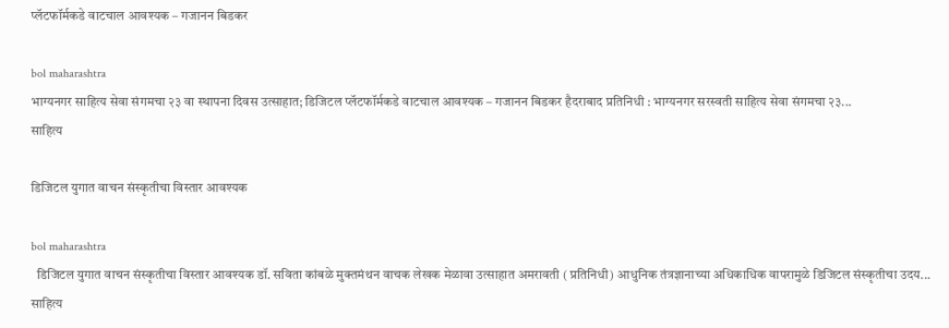प्लॅटफॉर्मकडे वाटचाल आवश्यक – गजानन बिडकर

bol maharashtra
भाग्यनगर साहित्य सेवा संगमचा २३ वा स्थापना दिवस उत्साहात; डिजिटल प्लॅटफॉर्मकडे वाटचाल आवश्यक – गजानन बिडकर हैदराबाद प्रतिनिधी : भाग्यनगर सरस्वती साहित्य सेवा संगमचा २३...
साहित्य

डिजिटल युगात वाचन संस्कृतीचा विस्तार आवश्यक

bol maharashtra
  डिजिटल युगात वाचन संस्कृतीचा विस्तार आवश्यक डॉ. सविता कांबळे मुक्तमंथन वाचक लेखक मेळावा उत्साहात अमरावती ( प्रतिनिधी) आधुनिक तंत्रज्ञानाच्या अधिकाधिक वापरामुळे डिजिटल संस्कृतीचा उदय...
साहित्य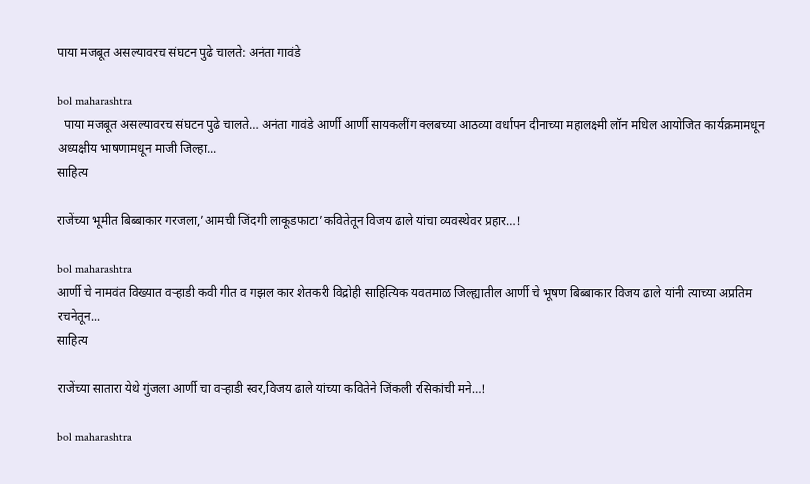पाया मजबूत असल्यावरच संघटन पुढे चालते: अनंता गावंडे

bol maharashtra
  पाया मजबूत असल्यावरच संघटन पुढे चालते… अनंता गावंडे आर्णी आर्णी सायकलींग क्लबच्या आठव्या वर्धापन दीनाच्या महालक्ष्मी लॉन मधिल आयोजित कार्यक्रमामधून अध्यक्षीय भाषणामधून माजी जिल्हा...
साहित्य

राजेंच्या भूमीत बिब्बाकार गरजला,’आमची जिंदगी लाकूडफाटा’कवितेतून विजय ढाले यांचा व्यवस्थेवर प्रहार…!

bol maharashtra
आर्णी चे नामवंत विख्यात वऱ्हाडी कवी गीत व गझल कार शेतकरी विद्रोही साहित्यिक यवतमाळ जिल्ह्यातील आर्णी चे भूषण बिब्बाकार विजय ढाले यांनी त्याच्या अप्रतिम रचनेतून...
साहित्य

राजेंच्या सातारा येथे गुंजला आर्णी चा वऱ्हाडी स्वर,विजय ढाले यांच्या कवितेने जिंकली रसिकांची मने…!

bol maharashtra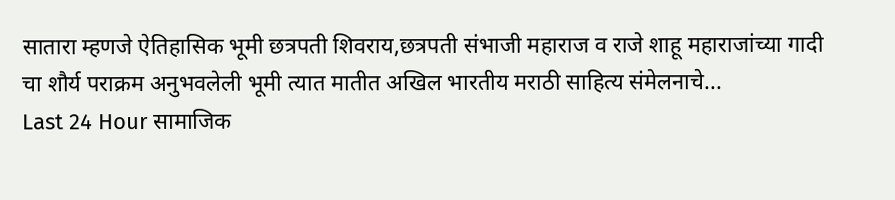सातारा म्हणजे ऐतिहासिक भूमी छत्रपती शिवराय,छत्रपती संभाजी महाराज व राजे शाहू महाराजांच्या गादी चा शौर्य पराक्रम अनुभवलेली भूमी त्यात मातीत अखिल भारतीय मराठी साहित्य संमेलनाचे...
Last 24 Hour सामाजिक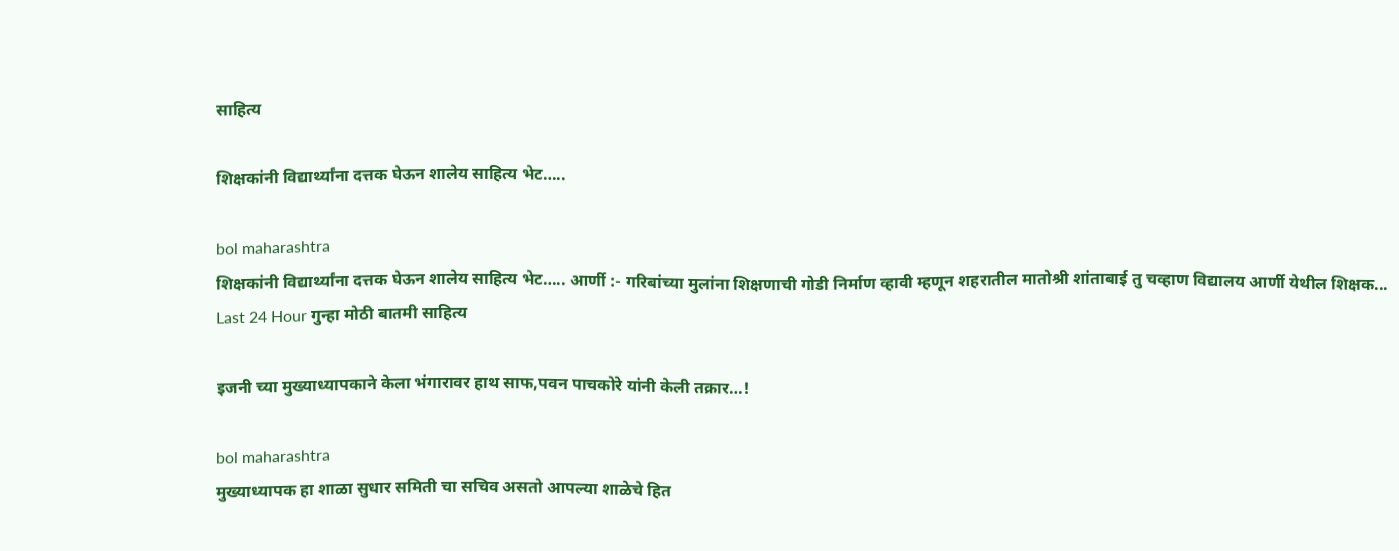साहित्य

शिक्षकांनी विद्यार्थ्यांना दत्तक घेऊन शालेय साहित्य भेट…..

bol maharashtra
शिक्षकांनी विद्यार्थ्यांना दत्तक घेऊन शालेय साहित्य भेट….. आर्णी :- गरिबांच्या मुलांना शिक्षणाची गोडी निर्माण व्हावी म्हणून शहरातील मातोश्री शांताबाई तु चव्हाण विद्यालय आर्णी येथील शिक्षक...
Last 24 Hour गुन्हा मोठी बातमी साहित्य

इजनी च्या मुख्याध्यापकाने केला भंगारावर हाथ साफ,पवन पाचकोरे यांनी केली तक्रार…!

bol maharashtra
मुख्याध्यापक हा शाळा सुधार समिती चा सचिव असतो आपल्या शाळेचे हित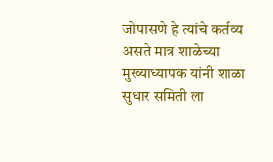जोपासणे हे त्यांचे कर्तव्य असते मात्र शाळेच्या मुख्याध्यापक यांनी शाळा सुधार समिती ला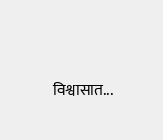विश्वासात...